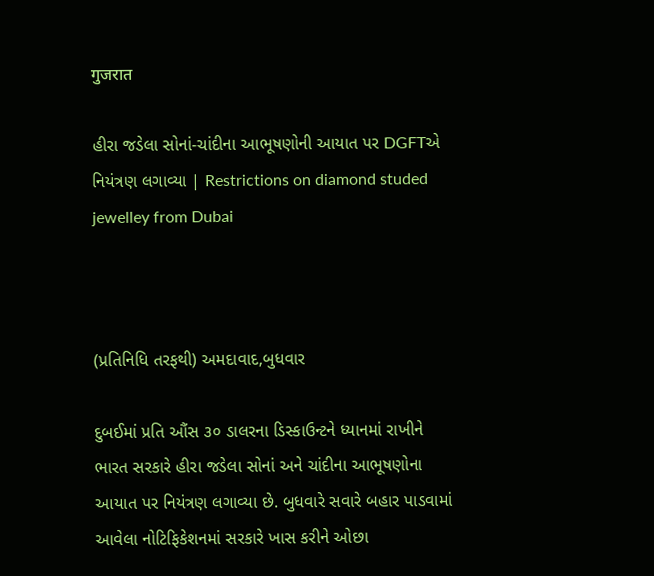गुजरात

હીરા જડેલા સોનાં-ચાંદીના આભૂષણોની આયાત પર DGFTએ નિયંત્રણ લગાવ્યા | Restrictions on diamond studed jewelley from Dubai



(પ્રતિનિધિ તરફથી) અમદાવાદ,બુધવાર

દુબઈમાં પ્રતિ ઔંસ ૩૦ ડાલરના ડિસ્કાઉન્ટને ધ્યાનમાં રાખીને ભારત સરકારે હીરા જડેલા સોનાં અને ચાંદીના આભૂષણોના આયાત પર નિયંત્રણ લગાવ્યા છે. બુધવારે સવારે બહાર પાડવામાં આવેલા નોટિફિકેશનમાં સરકારે ખાસ કરીને ઓછા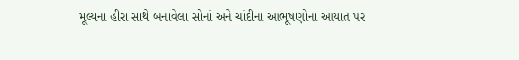મૂલ્યના હીરા સાથે બનાવેલા સોનાં અને ચાંદીના આભૂષણોના આયાત પર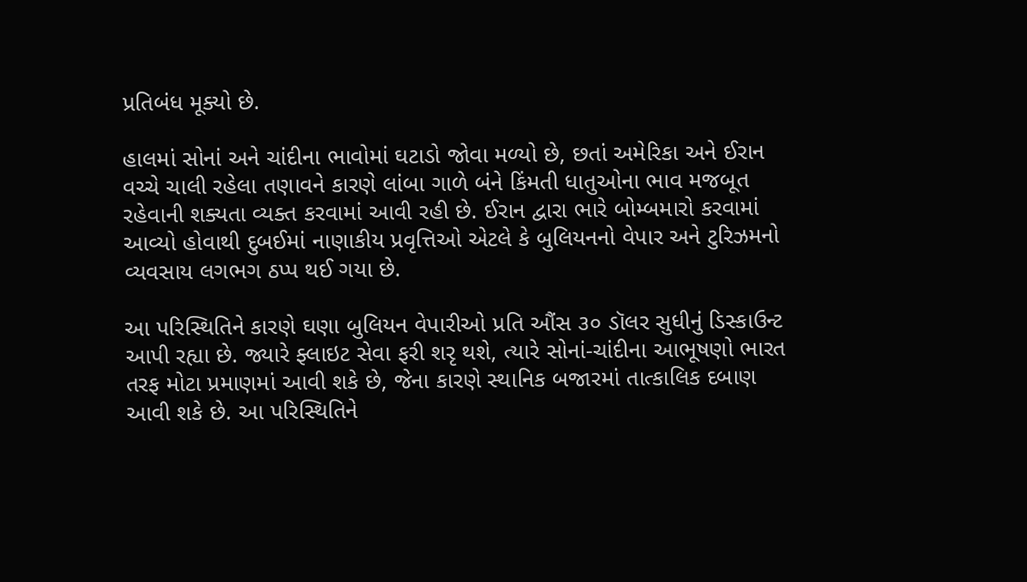પ્રતિબંધ મૂક્યો છે.

હાલમાં સોનાં અને ચાંદીના ભાવોમાં ઘટાડો જોવા મળ્યો છે, છતાં અમેરિકા અને ઈરાન વચ્ચે ચાલી રહેલા તણાવને કારણે લાંબા ગાળે બંને કિંમતી ધાતુઓના ભાવ મજબૂત રહેવાની શક્યતા વ્યક્ત કરવામાં આવી રહી છે. ઈરાન દ્વારા ભારે બોમ્બમારો કરવામાં આવ્યો હોવાથી દુબઈમાં નાણાકીય પ્રવૃત્તિઓ એટલે કે બુલિયનનો વેપાર અને ટુરિઝમનો વ્યવસાય લગભગ ઠપ્પ થઈ ગયા છે.

આ પરિસ્થિતિને કારણે ઘણા બુલિયન વેપારીઓ પ્રતિ ઔંસ ૩૦ ડૉલર સુધીનું ડિસ્કાઉન્ટ આપી રહ્યા છે. જ્યારે ફ્લાઇટ સેવા ફરી શરૃ થશે, ત્યારે સોનાં-ચાંદીના આભૂષણો ભારત તરફ મોટા પ્રમાણમાં આવી શકે છે, જેના કારણે સ્થાનિક બજારમાં તાત્કાલિક દબાણ આવી શકે છે. આ પરિસ્થિતિને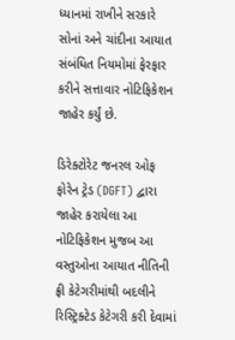ધ્યાનમાં રાખીને સરકારે સોનાં અને ચાંદીના આયાત સંબંધિત નિયમોમાં ફેરફાર કરીને સત્તાવાર નોટિફિકેશન જાહેર કર્યું છે.

ડિરેક્ટોરેટ જનરલ ઓફ ફોરેન ટ્રેડ (DGFT) દ્વારા જાહેર કરાયેલા આ નોટિફિકેશન મુજબ આ વસ્તુઓના આયાત નીતિની ફ્રી કેટેગરીમાંથી બદલીને રિસ્ટ્રિક્ટેડ કેટેગરી કરી દેવામાં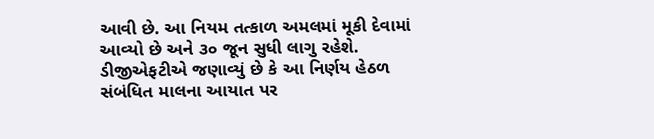આવી છે. આ નિયમ તત્કાળ અમલમાં મૂકી દેવામાં આવ્યો છે અને ૩૦ જૂન સુધી લાગુ રહેશે. ડીજીએફટીએ જણાવ્યું છે કે આ નિર્ણય હેઠળ સંબંધિત માલના આયાત પર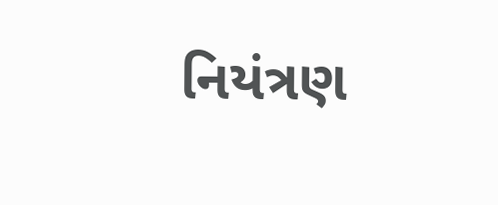નિયંત્રણ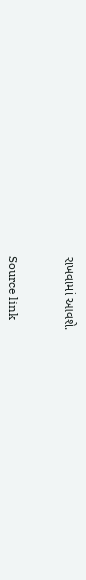રાખવામાં આવશે.



Source link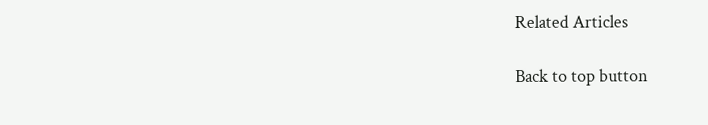Related Articles

Back to top button